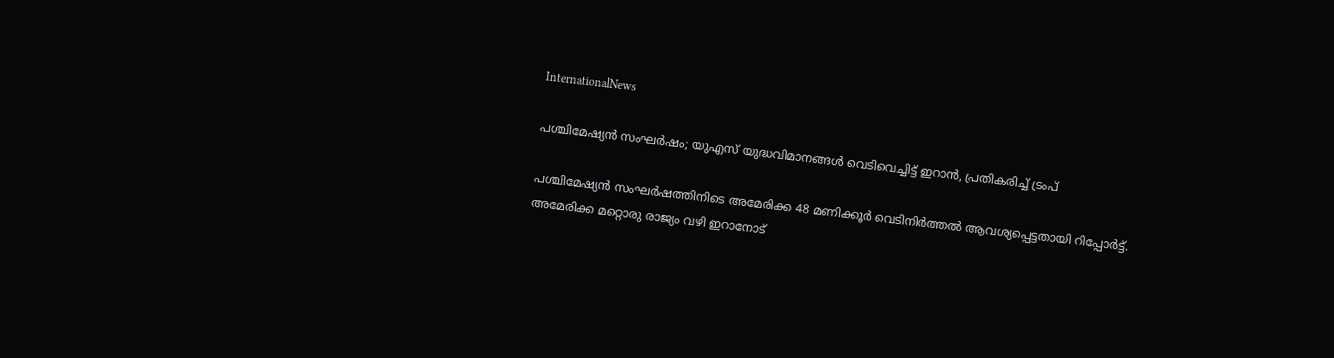InternationalNews

പശ്ചിമേഷ്യന്‍ സംഘര്‍ഷം; യുഎസ് യുദ്ധവിമാനങ്ങള്‍ വെടിവെച്ചിട്ട് ഇറാന്‍, പ്രതികരിച്ച് ട്രംപ്

പശ്ചിമേഷ്യന്‍ സംഘര്‍ഷത്തിനിടെ അമേരിക്ക 48 മണിക്കൂര്‍ വെടിനിര്‍ത്തല്‍ ആവശ്യപ്പെട്ടതായി റിപ്പോര്‍ട്ട്. അമേരിക്ക മറ്റൊരു രാജ്യം വഴി ഇറാനോട്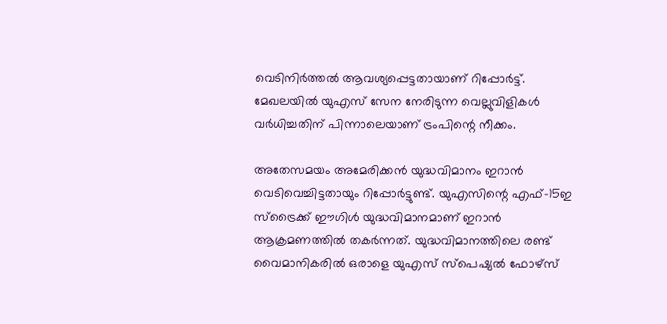വെടിനിര്‍ത്തല്‍ ആവശ്യപ്പെട്ടതായാണ് റിപ്പോര്‍ട്ട്. മേഖലയില്‍ യുഎസ് സേന നേരിടുന്ന വെല്ലുവിളികള്‍ വര്‍ധിച്ചതിന് പിന്നാലെയാണ് ട്രംപിന്റെ നീക്കം.

അതേസമയം അമേരിക്കന്‍ യുദ്ധവിമാനം ഇറാന്‍ വെടിവെച്ചിട്ടതായും റിപ്പോര്‍ട്ടുണ്ട്. യുഎസിന്റെ എഫ്-15ഇ സ്ട്രൈക്ക് ഈഗിള്‍ യുദ്ധവിമാനമാണ് ഇറാന്‍ ആക്രമണത്തില്‍ തകര്‍ന്നത്. യുദ്ധവിമാനത്തിലെ രണ്ട് വൈമാനികരില്‍ ഒരാളെ യുഎസ് സ്പെഷ്യല്‍ ഫോഴ്സ്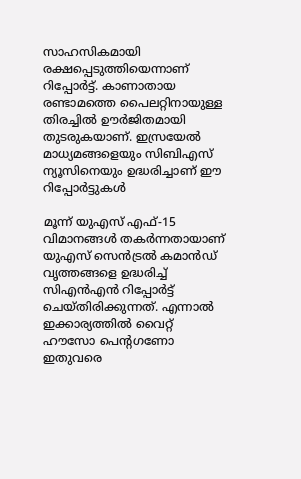സാഹസികമായി രക്ഷപ്പെടുത്തിയെന്നാണ് റിപ്പോര്‍ട്ട്. കാണാതായ രണ്ടാമത്തെ പൈലറ്റിനായുള്ള തിരച്ചില്‍ ഊര്‍ജിതമായി തുടരുകയാണ്. ഇസ്രയേല്‍ മാധ്യമങ്ങളെയും സിബിഎസ് ന്യൂസിനെയും ഉദ്ധരിച്ചാണ് ഈ റിപ്പോര്‍ട്ടുകള്‍

മൂന്ന് യുഎസ് എഫ്-15 വിമാനങ്ങള്‍ തകര്‍ന്നതായാണ് യുഎസ് സെന്‍ട്രല്‍ കമാന്‍ഡ് വൃത്തങ്ങളെ ഉദ്ധരിച്ച് സിഎന്‍എന്‍ റിപ്പോര്‍ട്ട് ചെയ്തിരിക്കുന്നത്. എന്നാല്‍ ഇക്കാര്യത്തില്‍ വൈറ്റ് ഹൗസോ പെന്റഗണോ ഇതുവരെ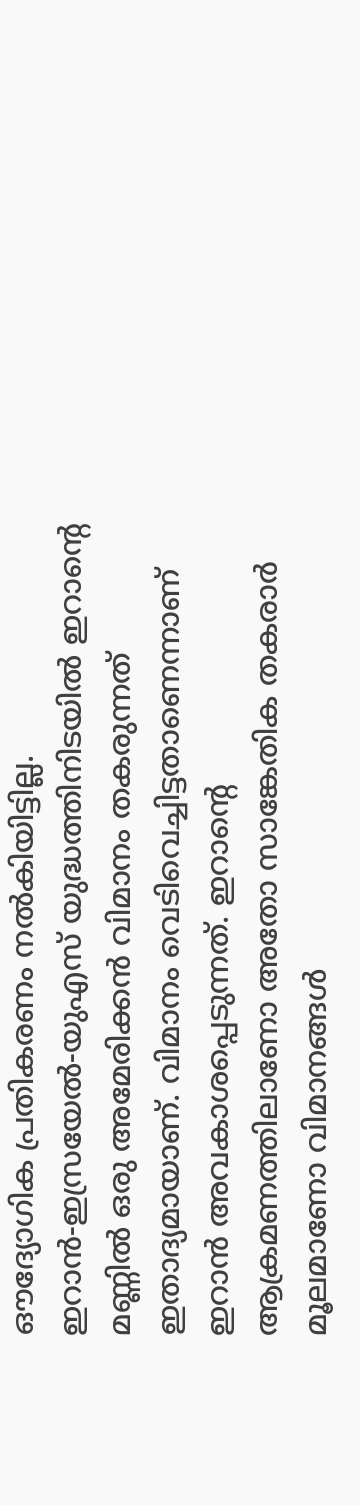ഔദ്യോഗിക പ്രതികരണം നല്‍കിയിട്ടില്ല. ഇറാന്‍-ഇസ്രയേല്‍-യുഎസ് യുദ്ധത്തിനിടയില്‍ ഇറാന്റെ മണ്ണില്‍ ഒരു അമേരിക്കന്‍ വിമാനം തകരുന്നത് ഇതാദ്യമായാണ്. വിമാനം വെടിവെച്ചിട്ടതാണെന്നാണ് ഇറാന്‍ അവകാശപ്പെടുന്നത്. ഇറാന്റെ ആക്രമണത്തിലാണോ അതോ സാങ്കേതിക തകരാര്‍ മൂലമാണോ വിമാനങ്ങള്‍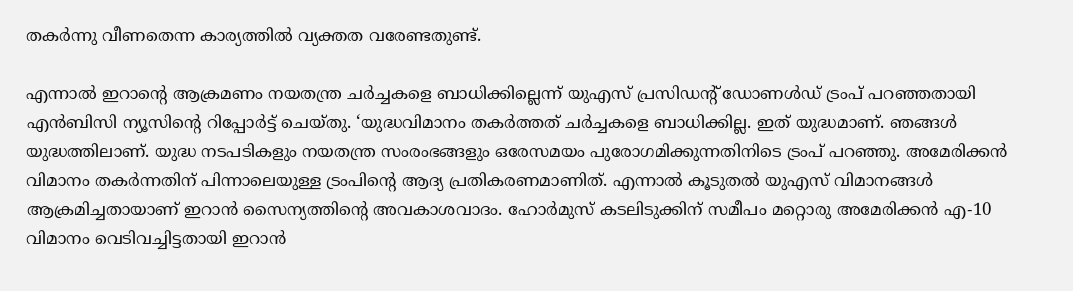തകര്‍ന്നു വീണതെന്ന കാര്യത്തില്‍ വ്യക്തത വരേണ്ടതുണ്ട്.

എന്നാല്‍ ഇറാന്റെ ആക്രമണം നയതന്ത്ര ചര്‍ച്ചകളെ ബാധിക്കില്ലെന്ന് യുഎസ് പ്രസിഡന്റ് ഡോണള്‍ഡ് ട്രംപ് പറഞ്ഞതായി എന്‍ബിസി ന്യൂസിന്റെ റിപ്പോര്‍ട്ട് ചെയ്തു. ‘യുദ്ധവിമാനം തകര്‍ത്തത് ചര്‍ച്ചകളെ ബാധിക്കില്ല. ഇത് യുദ്ധമാണ്. ഞങ്ങള്‍ യുദ്ധത്തിലാണ്. യുദ്ധ നടപടികളും നയതന്ത്ര സംരംഭങ്ങളും ഒരേസമയം പുരോഗമിക്കുന്നതിനിടെ ട്രംപ് പറഞ്ഞു. അമേരിക്കന്‍ വിമാനം തകര്‍ന്നതിന് പിന്നാലെയുള്ള ട്രംപിന്റെ ആദ്യ പ്രതികരണമാണിത്. എന്നാല്‍ കൂടുതല്‍ യുഎസ് വിമാനങ്ങള്‍ ആക്രമിച്ചതായാണ് ഇറാന്‍ സൈന്യത്തിന്റെ അവകാശവാദം. ഹോര്‍മുസ് കടലിടുക്കിന് സമീപം മറ്റൊരു അമേരിക്കന്‍ എ-10 വിമാനം വെടിവച്ചിട്ടതായി ഇറാന്‍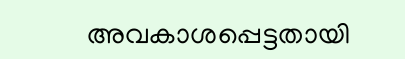അവകാശപ്പെട്ടതായി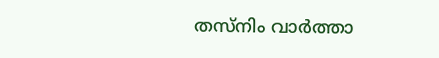തസ്‌നിം വാര്‍ത്താ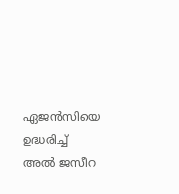ഏജന്‍സിയെ ഉദ്ധരിച്ച് അല്‍ ജസീറ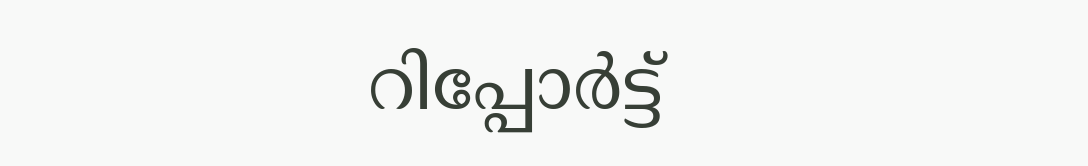റിപ്പോര്‍ട്ട്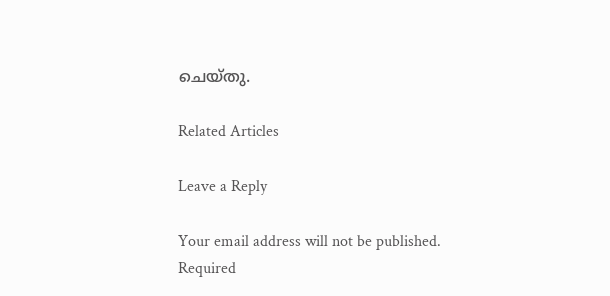ചെയ്തു.

Related Articles

Leave a Reply

Your email address will not be published. Required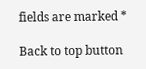fields are marked *

Back to top button